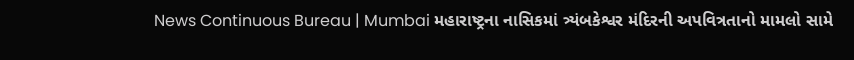News Continuous Bureau | Mumbai મહારાષ્ટ્રના નાસિકમાં ત્ર્યંબકેશ્વર મંદિરની અપવિત્રતાનો મામલો સામે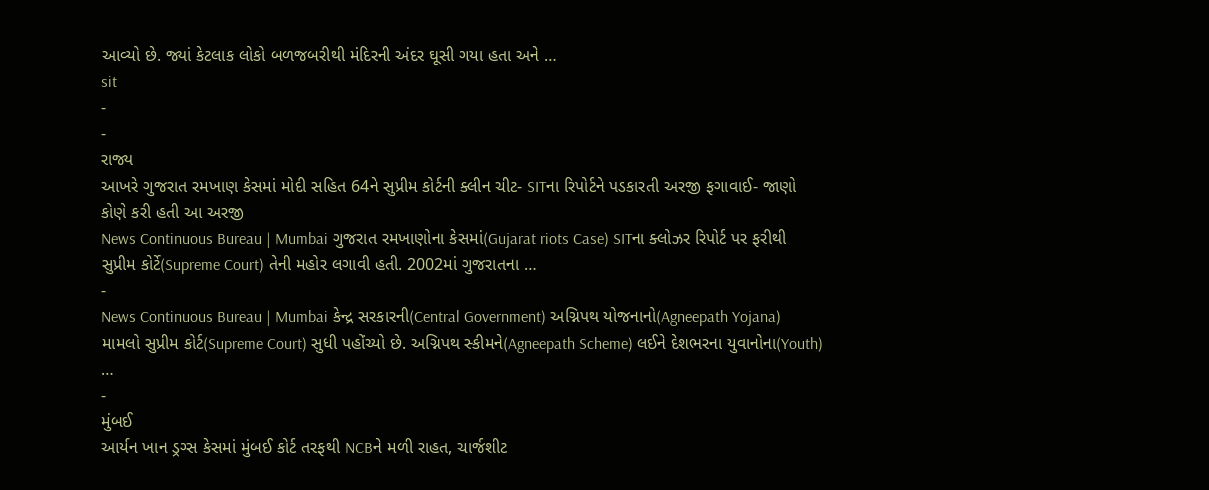આવ્યો છે. જ્યાં કેટલાક લોકો બળજબરીથી મંદિરની અંદર ઘૂસી ગયા હતા અને …
sit
-
-
રાજ્ય
આખરે ગુજરાત રમખાણ કેસમાં મોદી સહિત 64ને સુપ્રીમ કોર્ટની ક્લીન ચીટ- SITના રિપોર્ટને પડકારતી અરજી ફગાવાઈ- જાણો કોણે કરી હતી આ અરજી
News Continuous Bureau | Mumbai ગુજરાત રમખાણોના કેસમાં(Gujarat riots Case) SITના ક્લોઝર રિપોર્ટ પર ફરીથી સુપ્રીમ કોર્ટે(Supreme Court) તેની મહોર લગાવી હતી. 2002માં ગુજરાતના …
-
News Continuous Bureau | Mumbai કેન્દ્ર સરકારની(Central Government) અગ્નિપથ યોજનાનો(Agneepath Yojana) મામલો સુપ્રીમ કોર્ટ(Supreme Court) સુધી પહોંચ્યો છે. અગ્નિપથ સ્કીમને(Agneepath Scheme) લઈને દેશભરના યુવાનોના(Youth) …
-
મુંબઈ
આર્યન ખાન ડ્રગ્સ કેસમાં મુંબઈ કોર્ટ તરફથી NCBને મળી રાહત, ચાર્જશીટ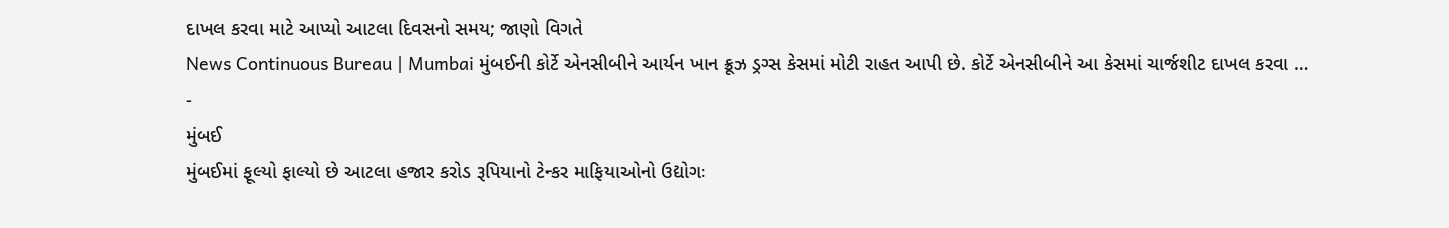દાખલ કરવા માટે આપ્યો આટલા દિવસનો સમય; જાણો વિગતે
News Continuous Bureau | Mumbai મુંબઈની કોર્ટે એનસીબીને આર્યન ખાન ક્રૂઝ ડ્રગ્સ કેસમાં મોટી રાહત આપી છે. કોર્ટે એનસીબીને આ કેસમાં ચાર્જશીટ દાખલ કરવા …
-
મુંબઈ
મુંબઈમાં ફૂલ્યો ફાલ્યો છે આટલા હજાર કરોડ રૂપિયાનો ટેન્કર માફિયાઓનો ઉદ્યોગઃ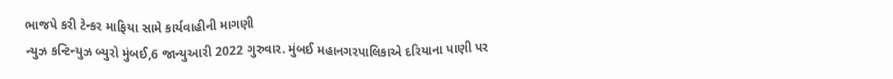ભાજપે કરી ટેન્કર માફિયા સામે કાર્યવાહીની માગણી
ન્યુઝ કન્ટિન્યુઝ બ્યુરો મુંબઈ,6 જાન્યુઆરી 2022 ગુરુવાર. મુંબઈ મહાનગરપાલિકાએ દરિયાના પાણી પર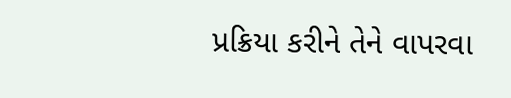પ્રક્રિયા કરીને તેને વાપરવા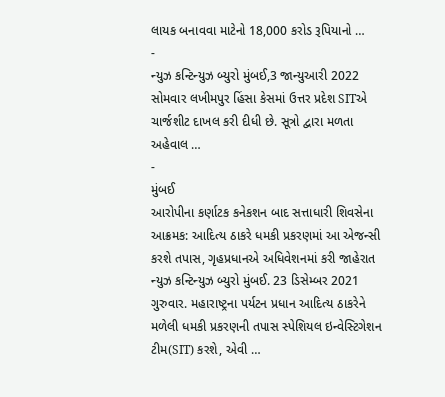લાયક બનાવવા માટેનો 18,000 કરોડ રૂપિયાનો …
-
ન્યુઝ કન્ટિન્યુઝ બ્યુરો મુંબઈ,3 જાન્યુઆરી 2022 સોમવાર લખીમપુર હિંસા કેસમાં ઉત્તર પ્રદેશ SITએ ચાર્જશીટ દાખલ કરી દીધી છે. સૂત્રો દ્વારા મળતા અહેવાલ …
-
મુંબઈ
આરોપીના કર્ણાટક કનેકશન બાદ સત્તાધારી શિવસેના આક્રમક: આદિત્ય ઠાકરે ધમકી પ્રકરણમાં આ એજન્સી કરશે તપાસ, ગૃહપ્રધાનએ અધિવેશનમાં કરી જાહેરાત
ન્યુઝ કન્ટિન્યુઝ બ્યુરો મુંબઈ. 23 ડિસેમ્બર 2021 ગુરુવાર. મહારાષ્ટ્રના પર્યટન પ્રધાન આદિત્ય ઠાકરેને મળેલી ધમકી પ્રકરણની તપાસ સ્પેશિયલ ઇન્વેસ્ટિગેશન ટીમ(SIT) કરશે, એવી …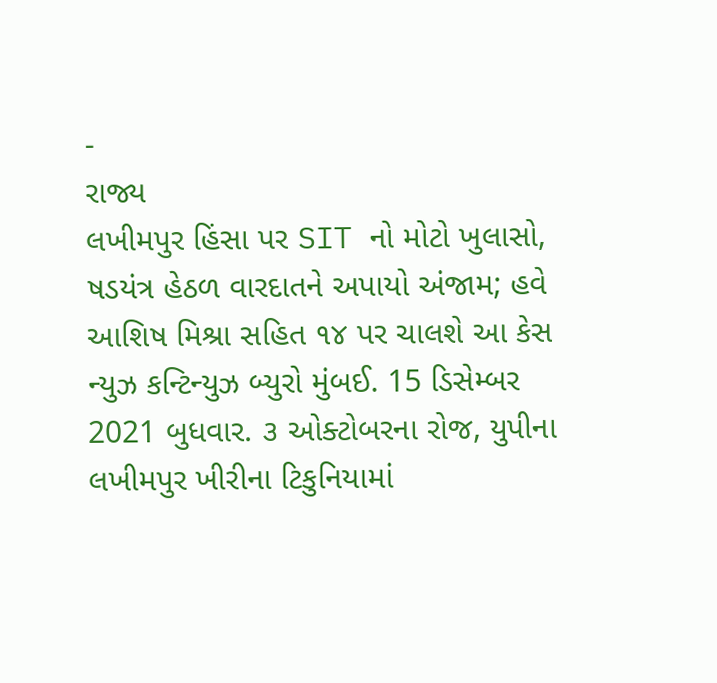-
રાજ્ય
લખીમપુર હિંસા પર SIT નો મોટો ખુલાસો, ષડયંત્ર હેઠળ વારદાતને અપાયો અંજામ; હવે આશિષ મિશ્રા સહિત ૧૪ પર ચાલશે આ કેસ
ન્યુઝ કન્ટિન્યુઝ બ્યુરો મુંબઈ. 15 ડિસેમ્બર 2021 બુધવાર. ૩ ઓક્ટોબરના રોજ, યુપીના લખીમપુર ખીરીના ટિકુનિયામાં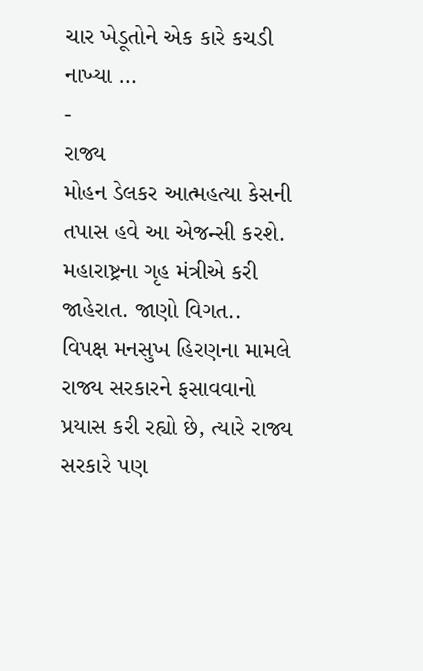ચાર ખેડૂતોને એક કારે કચડી નાખ્યા …
-
રાજ્ય
મોહન ડેલકર આત્મહત્યા કેસની તપાસ હવે આ એજન્સી કરશે. મહારાષ્ટ્રના ગૃહ મંત્રીએ કરી જાહેરાત. જાણો વિગત..
વિપક્ષ મનસુખ હિરણના મામલે રાજ્ય સરકારને ફસાવવાનો પ્રયાસ કરી રહ્યો છે, ત્યારે રાજ્ય સરકારે પણ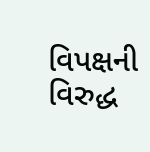વિપક્ષની વિરુદ્ધ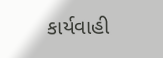કાર્યવાહી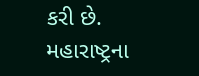કરી છે. મહારાષ્ટ્રના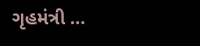ગૃહમંત્રી …